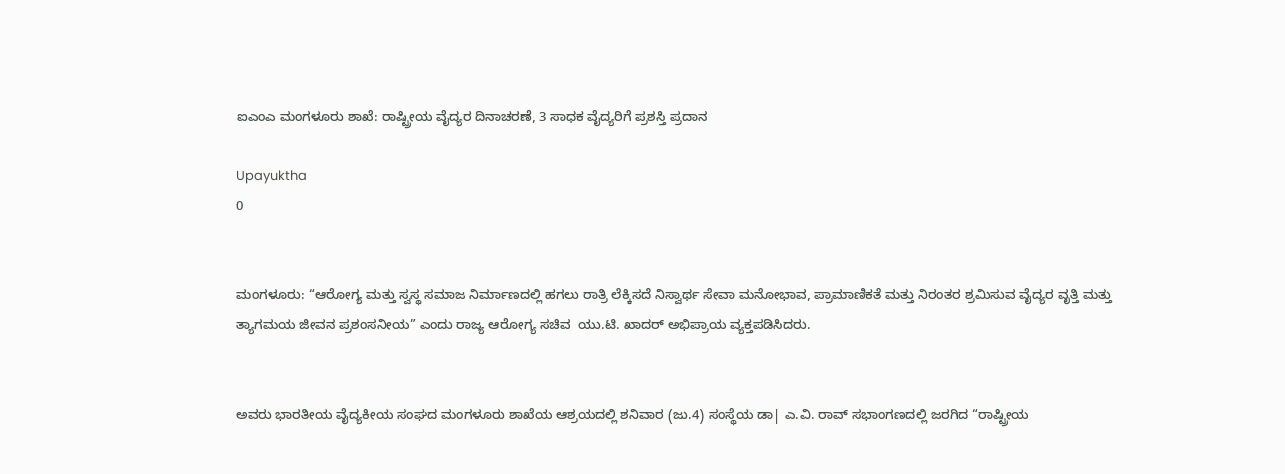ಐಎಂಎ ಮಂಗಳೂರು ಶಾಖೆ: ರಾಷ್ಟ್ರೀಯ ವೈದ್ಯರ ದಿನಾಚರಣೆ, 3 ಸಾಧಕ ವೈದ್ಯರಿಗೆ ಪ್ರಶಸ್ತಿ ಪ್ರದಾನ

Upayuktha
0


ಮಂಗಳೂರು: “ಆರೋಗ್ಯ ಮತ್ತು ಸ್ವಸ್ಥ ಸಮಾಜ ನಿರ್ಮಾಣದಲ್ಲಿ ಹಗಲು ರಾತ್ರಿ ಲೆಕ್ಕಿಸದೆ ನಿಸ್ವಾರ್ಥ ಸೇವಾ ಮನೋಭಾವ, ಪ್ರಾಮಾಣಿಕತೆ ಮತ್ತು ನಿರಂತರ ಶ್ರಮಿಸುವ ವೈದ್ಯರ ವೃತ್ತಿ ಮತ್ತು ತ್ಯಾಗಮಯ ಜೀವನ ಪ್ರಶಂಸನೀಯ” ಎಂದು ರಾಜ್ಯ ಆರೋಗ್ಯ ಸಚಿವ  ಯು.ಟಿ. ಖಾದರ್ ಅಭಿಪ್ರಾಯ ವ್ಯಕ್ತಪಡಿಸಿದರು.


ಅವರು ಭಾರತೀಯ ವೈದ್ಯಕೀಯ ಸಂಘದ ಮಂಗಳೂರು ಶಾಖೆಯ ಆಶ್ರಯದಲ್ಲಿ ಶನಿವಾರ (ಜು.4) ಸಂಸ್ಥೆಯ ಡಾ| ಎ.ವಿ. ರಾವ್ ಸಭಾಂಗಣದಲ್ಲಿ ಜರಗಿದ “ರಾಷ್ಟ್ರೀಯ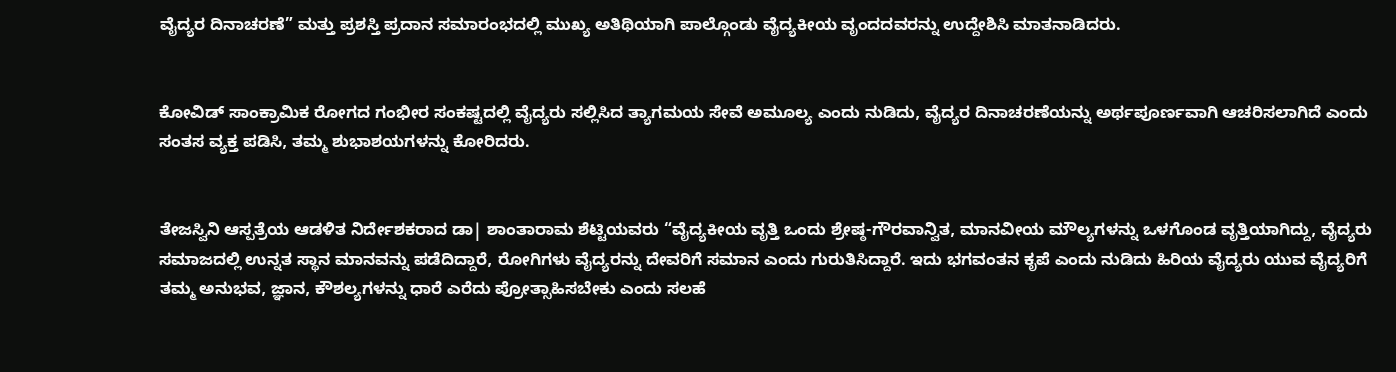ವೈದ್ಯರ ದಿನಾಚರಣೆ” ಮತ್ತು ಪ್ರಶಸ್ತಿ ಪ್ರದಾನ ಸಮಾರಂಭದಲ್ಲಿ ಮುಖ್ಯ ಅತಿಥಿಯಾಗಿ ಪಾಲ್ಗೊಂಡು ವೈದ್ಯಕೀಯ ವೃಂದದವರನ್ನು ಉದ್ದೇಶಿಸಿ ಮಾತನಾಡಿದರು.


ಕೋವಿಡ್ ಸಾಂಕ್ರಾಮಿಕ ರೋಗದ ಗಂಭೀರ ಸಂಕಷ್ಟದಲ್ಲಿ ವೈದ್ಯರು ಸಲ್ಲಿಸಿದ ತ್ಯಾಗಮಯ ಸೇವೆ ಅಮೂಲ್ಯ ಎಂದು ನುಡಿದು, ವೈದ್ಯರ ದಿನಾಚರಣೆಯನ್ನು ಅರ್ಥಪೂರ್ಣವಾಗಿ ಆಚರಿಸಲಾಗಿದೆ ಎಂದು ಸಂತಸ ವ್ಯಕ್ತ ಪಡಿಸಿ, ತಮ್ಮ ಶುಭಾಶಯಗಳನ್ನು ಕೋರಿದರು.


ತೇಜಸ್ವಿನಿ ಆಸ್ಪತ್ರೆಯ ಆಡಳಿತ ನಿರ್ದೇಶಕರಾದ ಡಾ| ಶಾಂತಾರಾಮ ಶೆಟ್ಟಿಯವರು “ವೈದ್ಯಕೀಯ ವೃತ್ತಿ ಒಂದು ಶ್ರೇಷ್ಠ-ಗೌರವಾನ್ವಿತ, ಮಾನವೀಯ ಮೌಲ್ಯಗಳನ್ನು ಒಳಗೊಂಡ ವೃತ್ತಿಯಾಗಿದ್ದು, ವೈದ್ಯರು ಸಮಾಜದಲ್ಲಿ ಉನ್ನತ ಸ್ಥಾನ ಮಾನವನ್ನು ಪಡೆದಿದ್ದಾರೆ, ರೋಗಿಗಳು ವೈದ್ಯರನ್ನು ದೇವರಿಗೆ ಸಮಾನ ಎಂದು ಗುರುತಿಸಿದ್ದಾರೆ. ಇದು ಭಗವಂತನ ಕೃಪೆ ಎಂದು ನುಡಿದು ಹಿರಿಯ ವೈದ್ಯರು ಯುವ ವೈದ್ಯರಿಗೆ ತಮ್ಮ ಅನುಭವ, ಜ್ಞಾನ, ಕೌಶಲ್ಯಗಳನ್ನು ಧಾರೆ ಎರೆದು ಪ್ರೋತ್ಸಾಹಿಸಬೇಕು ಎಂದು ಸಲಹೆ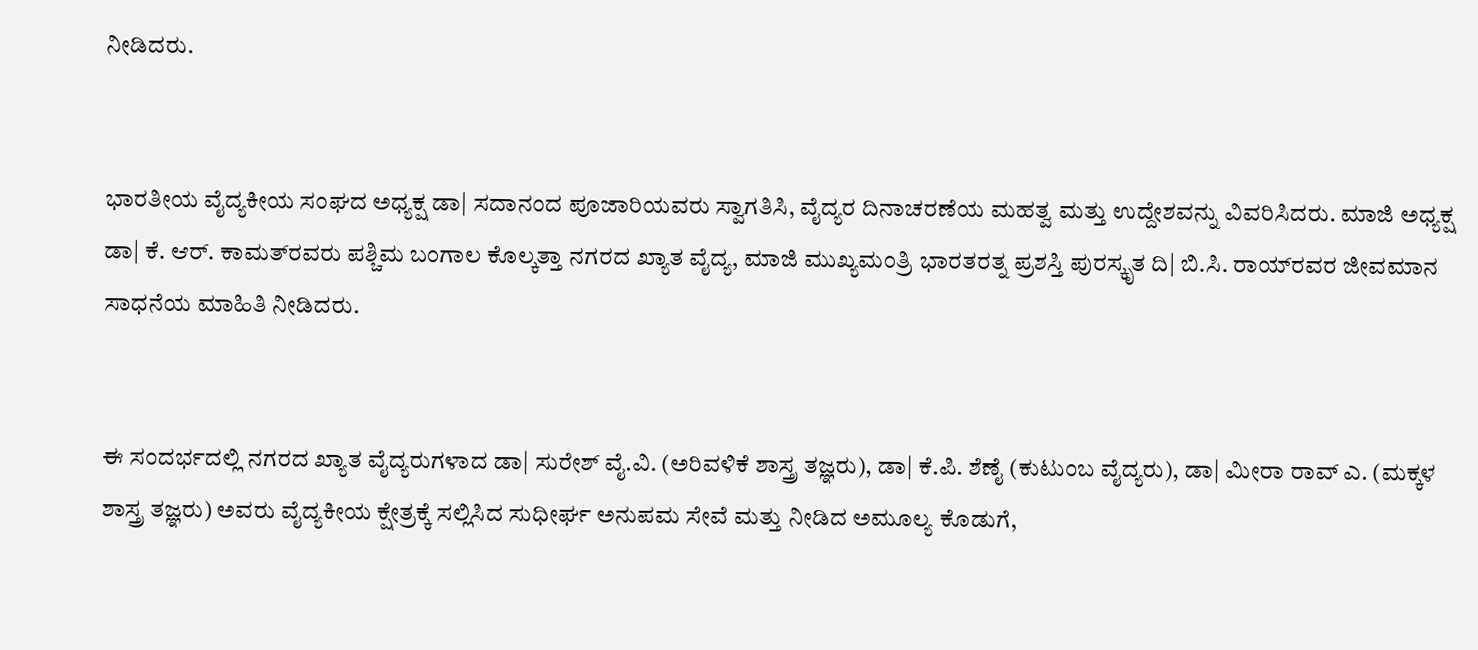ನೀಡಿದರು.


ಭಾರತೀಯ ವೈದ್ಯಕೀಯ ಸಂಘದ ಅಧ್ಯಕ್ಷ ಡಾ| ಸದಾನಂದ ಪೂಜಾರಿಯವರು ಸ್ವಾಗತಿಸಿ, ವೈದ್ಯರ ದಿನಾಚರಣೆಯ ಮಹತ್ವ ಮತ್ತು ಉದ್ದೇಶವನ್ನು ವಿವರಿಸಿದರು. ಮಾಜಿ ಅಧ್ಯಕ್ಷ ಡಾ| ಕೆ. ಆರ್. ಕಾಮತ್‌ರವರು ಪಶ್ಚಿಮ ಬಂಗಾಲ ಕೊಲ್ಕತ್ತಾ ನಗರದ ಖ್ಯಾತ ವೈದ್ಯ, ಮಾಜಿ ಮುಖ್ಯಮಂತ್ರಿ ಭಾರತರತ್ನ ಪ್ರಶಸ್ತಿ ಪುರಸ್ಕೃತ ದಿ| ಬಿ.ಸಿ. ರಾಯ್‌ರವರ ಜೀವಮಾನ ಸಾಧನೆಯ ಮಾಹಿತಿ ನೀಡಿದರು.


ಈ ಸಂದರ್ಭದಲ್ಲಿ ನಗರದ ಖ್ಯಾತ ವೈದ್ಯರುಗಳಾದ ಡಾ| ಸುರೇಶ್ ವೈ.ವಿ. (ಅರಿವಳಿಕೆ ಶಾಸ್ತ್ರ ತಜ್ಞರು), ಡಾ| ಕೆ.ಪಿ. ಶೆಣೈ (ಕುಟುಂಬ ವೈದ್ಯರು), ಡಾ| ಮೀರಾ ರಾವ್ ಎ. (ಮಕ್ಕಳ ಶಾಸ್ತ್ರ ತಜ್ಞರು) ಅವರು ವೈದ್ಯಕೀಯ ಕ್ಷೇತ್ರಕ್ಕೆ ಸಲ್ಲಿಸಿದ ಸುಧೀರ್ಘ ಅನುಪಮ ಸೇವೆ ಮತ್ತು ನೀಡಿದ ಅಮೂಲ್ಯ ಕೊಡುಗೆ,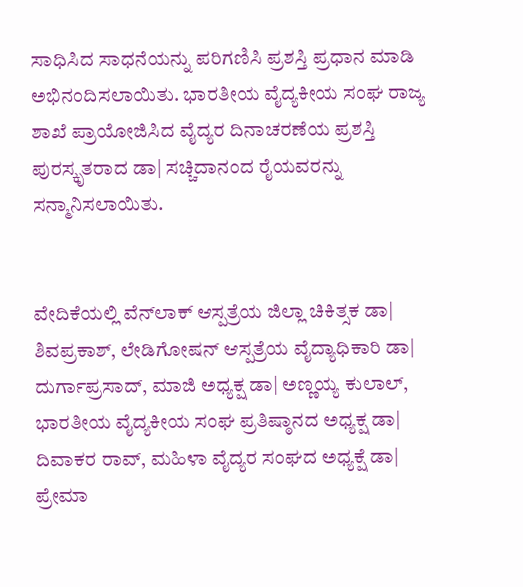ಸಾಧಿಸಿದ ಸಾಧನೆಯನ್ನು ಪರಿಗಣಿಸಿ ಪ್ರಶಸ್ತಿ ಪ್ರಧಾನ ಮಾಡಿ ಅಭಿನಂದಿಸಲಾಯಿತು. ಭಾರತೀಯ ವೈದ್ಯಕೀಯ ಸಂಘ ರಾಜ್ಯ ಶಾಖೆ ಪ್ರಾಯೋಜಿಸಿದ ವೈದ್ಯರ ದಿನಾಚರಣೆಯ ಪ್ರಶಸ್ತಿ ಪುರಸ್ಕೃತರಾದ ಡಾ| ಸಚ್ಚಿದಾನಂದ ರೈಯವರನ್ನು ಸನ್ಮಾನಿಸಲಾಯಿತು.


ವೇದಿಕೆಯಲ್ಲಿ ವೆನ್‌ಲಾಕ್ ಆಸ್ಪತ್ರೆಯ ಜಿಲ್ಲಾ ಚಿಕಿತ್ಸಕ ಡಾ| ಶಿವಪ್ರಕಾಶ್, ಲೇಡಿಗೋಷನ್ ಆಸ್ಪತ್ರೆಯ ವೈದ್ಯಾಧಿಕಾರಿ ಡಾ| ದುರ್ಗಾಪ್ರಸಾದ್, ಮಾಜಿ ಅಧ್ಯಕ್ಷ ಡಾ| ಅಣ್ಣಯ್ಯ ಕುಲಾಲ್, ಭಾರತೀಯ ವೈದ್ಯಕೀಯ ಸಂಘ ಪ್ರತಿಷ್ಠಾನದ ಅಧ್ಯಕ್ಷ ಡಾ| ದಿವಾಕರ ರಾವ್, ಮಹಿಳಾ ವೈದ್ಯರ ಸಂಘದ ಅಧ್ಯಕ್ಷೆ ಡಾ| ಪ್ರೇಮಾ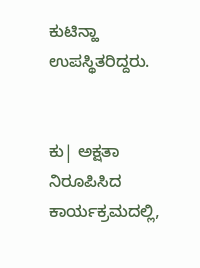ಕುಟಿನ್ಹಾ ಉಪಸ್ಥಿತರಿದ್ದರು.


ಕು| ಅಕ್ಷತಾ ನಿರೂಪಿಸಿದ ಕಾರ್ಯಕ್ರಮದಲ್ಲಿ,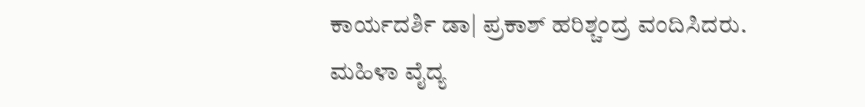ಕಾರ್ಯದರ್ಶಿ ಡಾ| ಪ್ರಕಾಶ್ ಹರಿಶ್ಚಂದ್ರ ವಂದಿಸಿದರು. ಮಹಿಳಾ ವೈದ್ಯ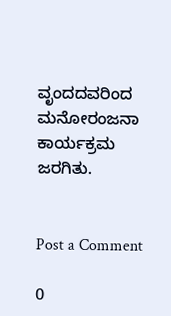ವೃಂದದವರಿಂದ ಮನೋರಂಜನಾ ಕಾರ್ಯಕ್ರಮ ಜರಗಿತು.


Post a Comment

0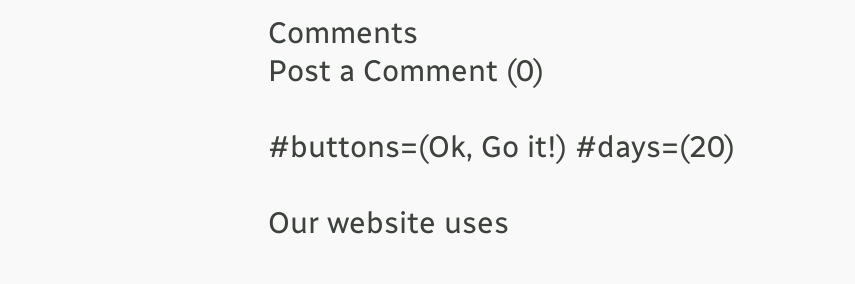Comments
Post a Comment (0)

#buttons=(Ok, Go it!) #days=(20)

Our website uses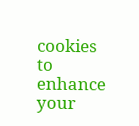cookies to enhance your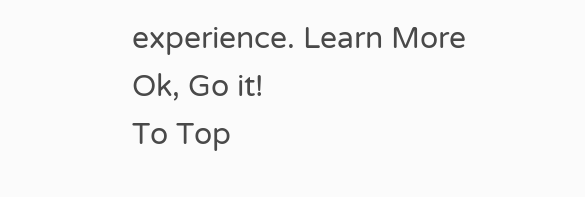experience. Learn More
Ok, Go it!
To Top